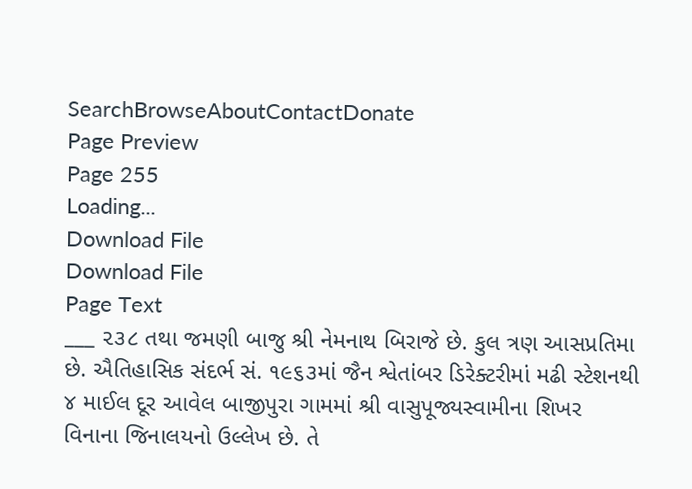SearchBrowseAboutContactDonate
Page Preview
Page 255
Loading...
Download File
Download File
Page Text
___ ૨૩૮ તથા જમણી બાજુ શ્રી નેમનાથ બિરાજે છે. કુલ ત્રણ આસપ્રતિમા છે. ઐતિહાસિક સંદર્ભ સં. ૧૯૬૩માં જૈન શ્વેતાંબર ડિરેક્ટરીમાં મઢી સ્ટેશનથી ૪ માઈલ દૂર આવેલ બાજીપુરા ગામમાં શ્રી વાસુપૂજ્યસ્વામીના શિખર વિનાના જિનાલયનો ઉલ્લેખ છે. તે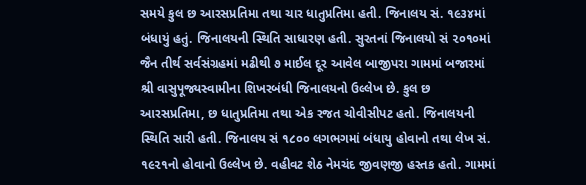સમયે કુલ છ આરસપ્રતિમા તથા ચાર ધાતુપ્રતિમા હતી. જિનાલય સં. ૧૯૩૪માં બંધાયું હતું. જિનાલયની સ્થિતિ સાધારણ હતી. સુરતનાં જિનાલયો સં ૨૦૧૦માં જૈન તીર્થ સર્વસંગ્રહમાં મઢીથી ૭ માઈલ દૂર આવેલ બાજીપરા ગામમાં બજારમાં શ્રી વાસુપૂજ્યસ્વામીના શિખરબંધી જિનાલયનો ઉલ્લેખ છે. કુલ છ આરસપ્રતિમા, છ ધાતુપ્રતિમા તથા એક રજત ચોવીસીપટ હતો. જિનાલયની સ્થિતિ સારી હતી. જિનાલય સં ૧૮૦૦ લગભગમાં બંધાયુ હોવાનો તથા લેખ સં. ૧૯૨૧નો હોવાનો ઉલ્લેખ છે. વહીવટ શેઠ નેમચંદ જીવણજી હસ્તક હતો. ગામમાં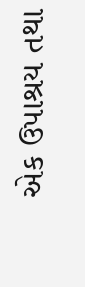એક ઉપાશ્રય તથા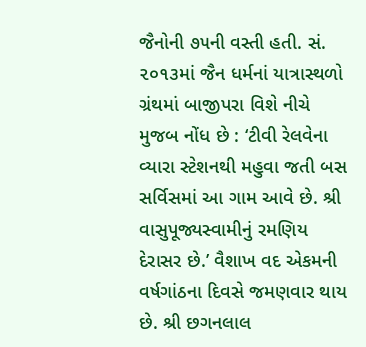જૈનોની ૭૫ની વસ્તી હતી. સં. ૨૦૧૩માં જૈન ધર્મનાં યાત્રાસ્થળો ગ્રંથમાં બાજીપરા વિશે નીચે મુજબ નોંધ છે : ‘ટીવી રેલવેના વ્યારા સ્ટેશનથી મહુવા જતી બસ સર્વિસમાં આ ગામ આવે છે. શ્રી વાસુપૂજ્યસ્વામીનું રમણિય દેરાસર છે.’ વૈશાખ વદ એકમની વર્ષગાંઠના દિવસે જમણવાર થાય છે. શ્રી છગનલાલ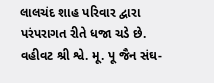લાલચંદ શાહ પરિવાર દ્વારા પરંપરાગત રીતે ધજા ચડે છે. વહીવટ શ્રી શ્વે. મૂ. પૂ જૈન સંઘ-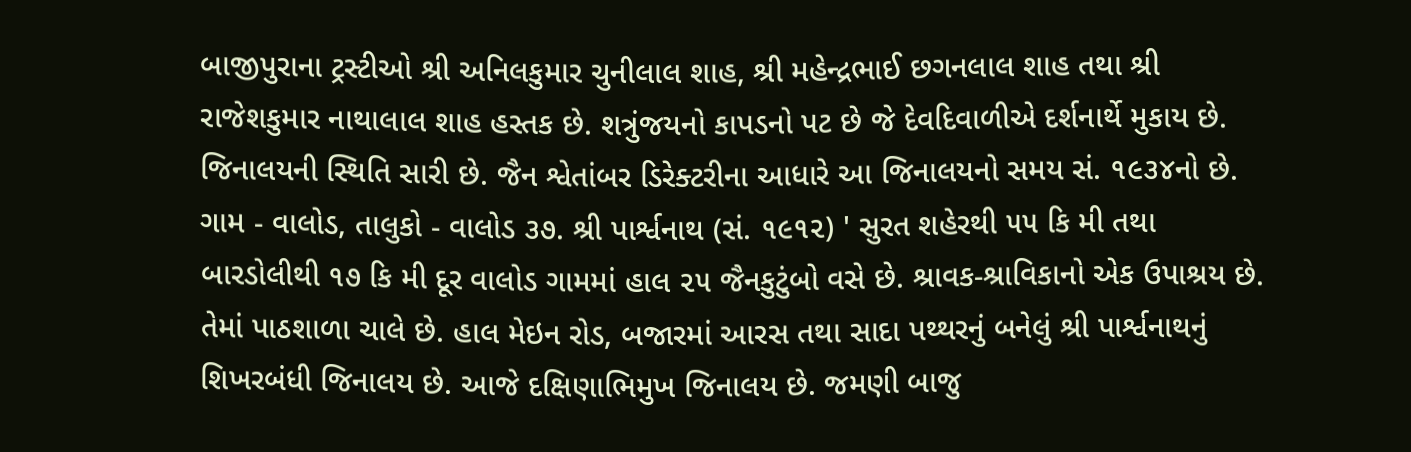બાજીપુરાના ટ્રસ્ટીઓ શ્રી અનિલકુમાર ચુનીલાલ શાહ, શ્રી મહેન્દ્રભાઈ છગનલાલ શાહ તથા શ્રી રાજેશકુમાર નાથાલાલ શાહ હસ્તક છે. શત્રુંજયનો કાપડનો પટ છે જે દેવદિવાળીએ દર્શનાર્થે મુકાય છે. જિનાલયની સ્થિતિ સારી છે. જૈન શ્વેતાંબર ડિરેક્ટરીના આધારે આ જિનાલયનો સમય સં. ૧૯૩૪નો છે. ગામ - વાલોડ, તાલુકો - વાલોડ ૩૭. શ્રી પાર્શ્વનાથ (સં. ૧૯૧૨) ' સુરત શહેરથી ૫૫ કિ મી તથા બારડોલીથી ૧૭ કિ મી દૂર વાલોડ ગામમાં હાલ ૨૫ જૈનકુટુંબો વસે છે. શ્રાવક-શ્રાવિકાનો એક ઉપાશ્રય છે. તેમાં પાઠશાળા ચાલે છે. હાલ મેઇન રોડ, બજારમાં આરસ તથા સાદા પથ્થરનું બનેલું શ્રી પાર્શ્વનાથનું શિખરબંધી જિનાલય છે. આજે દક્ષિણાભિમુખ જિનાલય છે. જમણી બાજુ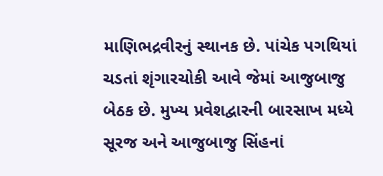માણિભદ્રવીરનું સ્થાનક છે. પાંચેક પગથિયાં ચડતાં શૃંગારચોકી આવે જેમાં આજુબાજુ બેઠક છે. મુખ્ય પ્રવેશદ્વારની બારસાખ મધ્યે સૂરજ અને આજુબાજુ સિંહનાં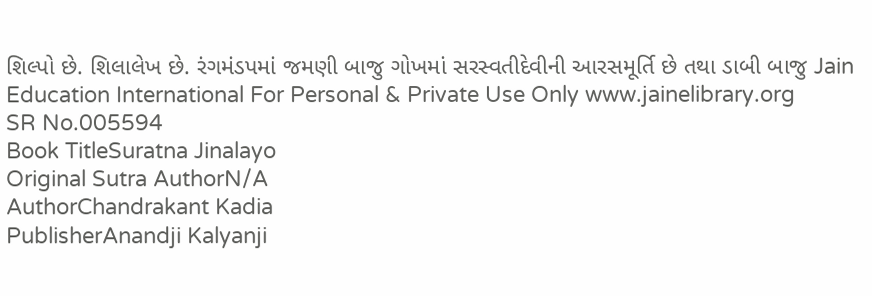શિલ્પો છે. શિલાલેખ છે. રંગમંડપમાં જમણી બાજુ ગોખમાં સરસ્વતીદેવીની આરસમૂર્તિ છે તથા ડાબી બાજુ Jain Education International For Personal & Private Use Only www.jainelibrary.org
SR No.005594
Book TitleSuratna Jinalayo
Original Sutra AuthorN/A
AuthorChandrakant Kadia
PublisherAnandji Kalyanji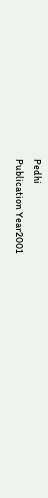Pedhi
Publication Year2001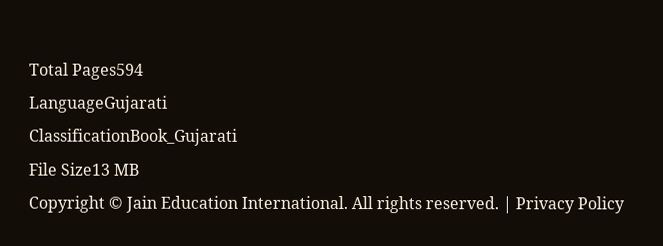Total Pages594
LanguageGujarati
ClassificationBook_Gujarati
File Size13 MB
Copyright © Jain Education International. All rights reserved. | Privacy Policy